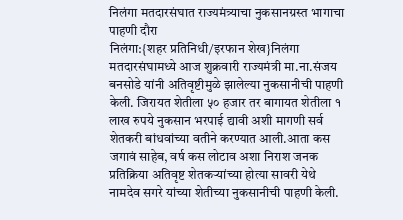निलंगा मतदारसंघात राज्यमंत्र्याचा नुकसानग्रस्त भागाचा पाहणी दौरा
निलंगा:{शहर प्रतिनिधी/इरफान शेख}निलंगा मतदारसंघामध्ये आज शुक्रवारी राज्यमंत्री मा.ना.संजय बनसोडे यांनी अतिवृष्टीमुळे झालेल्या नुकसानीची पाहणी केली. जिरायत शेतीला ५० हजार तर बागायत शेतीला १ लाख रुपये नुकसान भरपाई द्यावी अशी मागणी सर्व शेतकरी बांधवांच्या वतीने करण्यात आली.आता कस जगावं साहेब, वर्ष कस लोटाव अशा निराश जनक प्रतिक्रिया अतिवृष्ट शेतकऱ्यांच्या होत्या सावरी येथे नामदेव सगरे यांच्या शेतीच्या नुकसानीची पाहणी केली.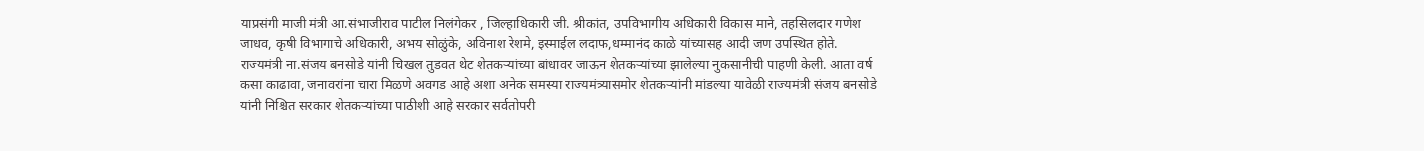याप्रसंगी माजी मंत्री आ.संभाजीराव पाटील निलंगेकर , जिल्हाधिकारी जी. श्रीकांत, उपविभागीय अधिकारी विकास माने, तहसिलदार गणेश जाधव, कृषी विभागाचे अधिकारी, अभय सोळुंके, अविनाश रेशमे, इस्माईल लदाफ,धम्मानंद काळे यांच्यासह आदी जण उपस्थित होते. राज्यमंत्री ना.संजय बनसोडे यांनी चिखल तुडवत थेट शेतकऱ्यांच्या बांधावर जाऊन शेतकऱ्यांच्या झालेल्या नुकसानीची पाहणी केली. आता वर्ष कसा काढावा, जनावरांना चारा मिळणे अवगड आहे अशा अनेक समस्या राज्यमंत्र्यासमोर शेतकऱ्यांनी मांडल्या यावेळी राज्यमंत्री संजय बनसोडे यांनी निश्चित सरकार शेतकऱ्यांच्या पाठीशी आहे सरकार सर्वतोपरी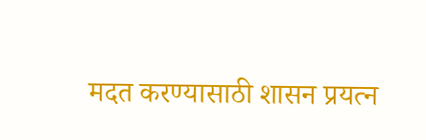मदत करण्यासाठी शासन प्रयत्न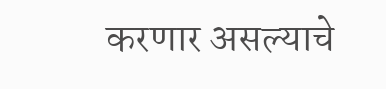करणार असल्याचे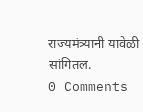राज्यमंत्र्यानी यावेळी सांगितल.
0 Comments